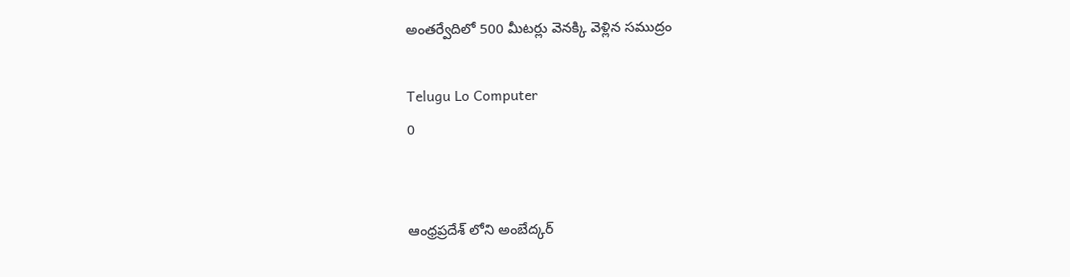అంతర్వేదిలో 500 మీటర్లు వెనక్కి వెళ్లిన సముద్రం

Telugu Lo Computer
0


ఆంధ్రప్రదేశ్ లోని అంబేద్కర్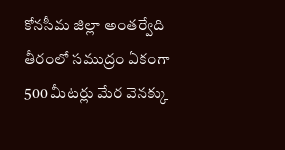కోనసీమ జిల్లా అంతర్వేది తీరంలో సముద్రం ఏకంగా 500 మీటర్లు మేర వెనక్కు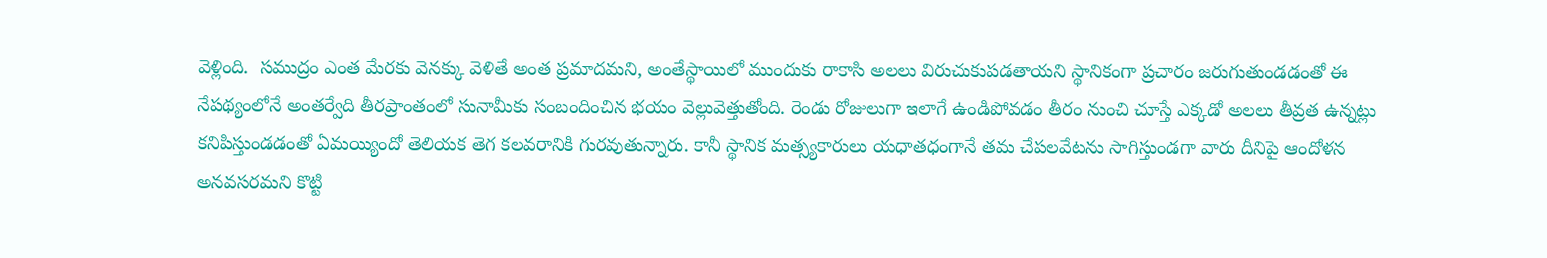వెళ్లింది.  సముద్రం ఎంత మేరకు వెనక్కు వెళితే అంత ప్రమాదమని, అంతేస్థాయిలో ముందుకు రాకాసి అలలు విరుచుకుపడతాయని స్థానికంగా ప్రచారం జరుగుతుండడంతో ఈ నేపథ్యంలోనే అంతర్వేది తీరప్రాంతంలో సునామీకు సంబందించిన భయం వెల్లువెత్తుతోంది. రెండు రోజులుగా ఇలాగే ఉండిపోవడం తీరం నుంచి చూస్తే ఎక్కడో అలలు తీవ్రత ఉన్నట్లు కనిపిస్తుండడంతో ఏమయ్యిందో తెలియక తెగ కలవరానికి గురవుతున్నారు. కానీ స్థానిక మత్స్యకారులు యధాతధంగానే తమ చేపలవేటను సాగిస్తుండగా వారు దీనిపై ఆందోళన అనవసరమని కొట్టి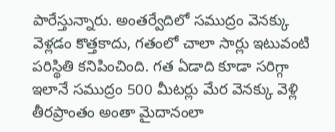పారేస్తున్నారు. అంతర్వేదిలో సముద్రం వెనక్కు వెళ్లడం కొత్తకాదు, గతంలో చాలా సార్లు ఇటువంటి పరిస్థితి కనిపించింది. గత ఏడాది కూడా సరిగ్గా ఇలానే సముద్రం 500 మీటర్లు మేర వెనక్కు వెళ్లి తీరప్రాంతం అంతా మైదానంలా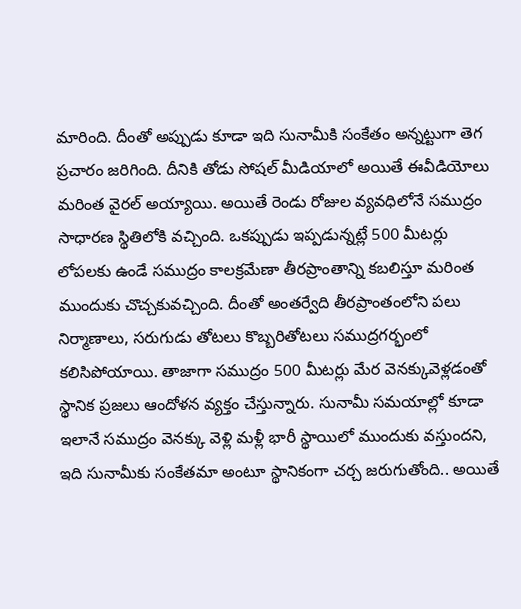మారింది. దీంతో అప్పుడు కూడా ఇది సునామీకి సంకేతం అన్నట్టుగా తెగ ప్రచారం జరిగింది. దీనికి తోడు సోషల్ మీడియాలో అయితే ఈవీడియోలు మరింత వైరల్ అయ్యాయి. అయితే రెండు రోజుల వ్యవధిలోనే సముద్రం సాధారణ స్థితిలోకి వచ్చింది. ఒకప్పుడు ఇప్పడున్నట్లే 500 మీటర్లు లోపలకు ఉండే సముద్రం కాలక్రమేణా తీరప్రాంతాన్ని కబలిస్తూ మరింత ముందుకు చొచ్చకువచ్చింది. దీంతో అంతర్వేది తీరప్రాంతంలోని పలు నిర్మాణాలు, సరుగుడు తోటలు కొబ్బరితోటలు సముద్రగర్భంలో కలిసిపోయాయి. తాజాగా సముద్రం 500 మీటర్లు మేర వెనక్కువెళ్లడంతో స్థానిక ప్రజలు ఆందోళన వ్యక్తం చేస్తున్నారు. సునామీ సమయాల్లో కూడా ఇలానే సముద్రం వెనక్కు వెళ్లి మళ్లీ భారీ స్థాయిలో ముందుకు వస్తుందని, ఇది సునామీకు సంకేతమా అంటూ స్థానికంగా చర్చ జరుగుతోంది.. అయితే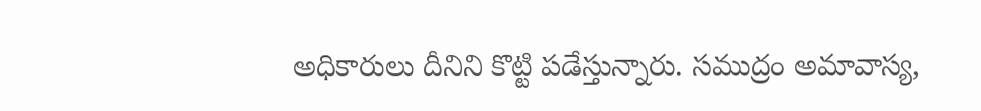అధికారులు దీనిని కొట్టి పడేస్తున్నారు. సముద్రం అమావాస్య,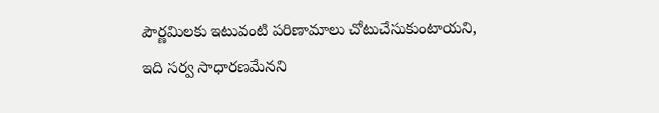పౌర్ణమిలకు ఇటువంటి పరిణామాలు చోటుచేసుకుంటాయని, ఇది సర్వ సాధారణమేనని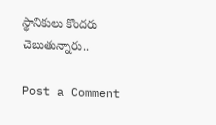స్థానికులు కొందరు చెబుతున్నారు..

Post a Comment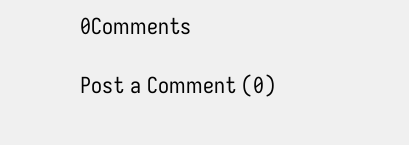0Comments

Post a Comment (0)